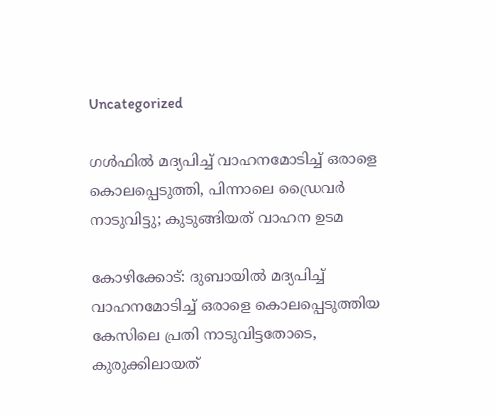Uncategorized

ഗൾഫിൽ മദ്യപിച്ച് വാഹനമോടിച്ച് ഒരാളെ കൊലപ്പെടുത്തി, പിന്നാലെ ഡ്രൈവർ നാടുവിട്ടു; കുടുങ്ങിയത് വാഹന ഉടമ

കോഴിക്കോട്: ദുബായില്‍ മദ്യപിച്ച് വാഹനമോടിച്ച് ഒരാളെ കൊലപ്പെടുത്തിയ കേസിലെ പ്രതി നാടുവിട്ടതോടെ, കുരുക്കിലായത്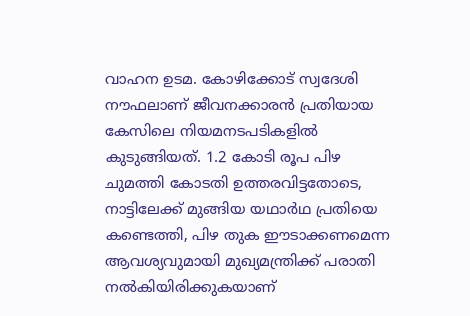വാഹന ഉടമ. കോഴിക്കോട് സ്വദേശി നൗഫലാണ് ജീവനക്കാരന്‍ പ്രതിയായ കേസിലെ നിയമനടപടികളില്‍ കുടുങ്ങിയത്. 1.2 കോടി രൂപ പിഴ ചുമത്തി കോടതി ഉത്തരവിട്ടതോടെ, നാട്ടിലേക്ക് മുങ്ങിയ യഥാർഥ പ്രതിയെ കണ്ടെത്തി, പിഴ തുക ഈടാക്കണമെന്ന ആവശ്യവുമായി മുഖ്യമന്ത്രിക്ക് പരാതി നല്‍കിയിരിക്കുകയാണ്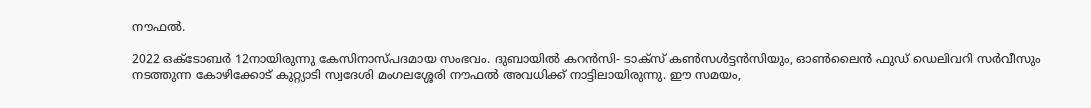നൗഫല്‍.

2022 ഒക്ടോബർ 12നായിരുന്നു കേസിനാസ്പദമായ സംഭവം. ദുബായില്‍ കറൻസി- ടാക്സ് കൺസൾട്ടൻസിയും, ഓൺലൈൻ ഫുഡ് ഡെലിവറി സർവീസും നടത്തുന്ന കോഴിക്കോട് കുറ്റ്യാടി സ്വദേശി മംഗലശ്ശേരി നൗഫല്‍ അവധിക്ക് നാട്ടിലായിരുന്നു. ഈ സമയം,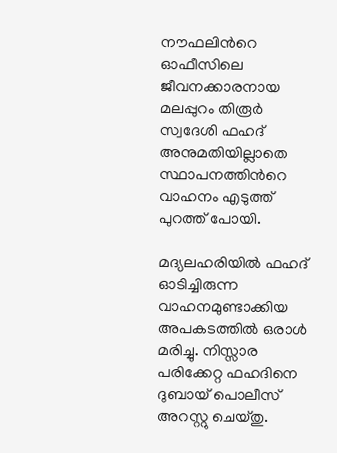നൗഫലിന്‍റെ ഓഫീസിലെ ജീവനക്കാരനായ മലപ്പുറം തിരൂർ സ്വദേശി ഫഹദ് അനുമതിയില്ലാതെ സ്ഥാപനത്തിന്‍റെ വാഹനം എടുത്ത് പുറത്ത് പോയി.

മദ്യലഹരിയില്‍ ഫഹദ് ഓടിച്ചിരുന്ന വാഹനമുണ്ടാക്കിയ അപകടത്തില്‍ ഒരാള്‍ മരിച്ചു. നിസ്സാര പരിക്കേറ്റ ഫഹദിനെ ദുബായ് പൊലീസ് അറസ്റ്റു ചെയ്തു.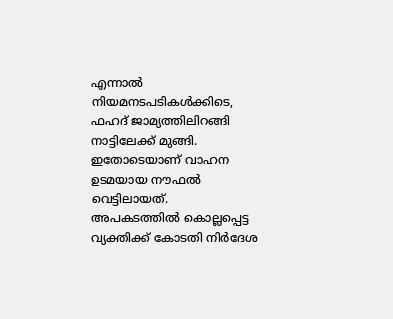എന്നാല്‍ നിയമനടപടികള്‍ക്കിടെ, ഫഹദ് ജാമ്യത്തിലിറങ്ങി നാട്ടിലേക്ക് മുങ്ങി. ഇതോടെയാണ് വാഹന ഉടമയായ നൗഫൽ വെട്ടിലായത്.
അപകടത്തിൽ കൊല്ലപ്പെട്ട വ്യക്തിക്ക് കോടതി നിർദേശ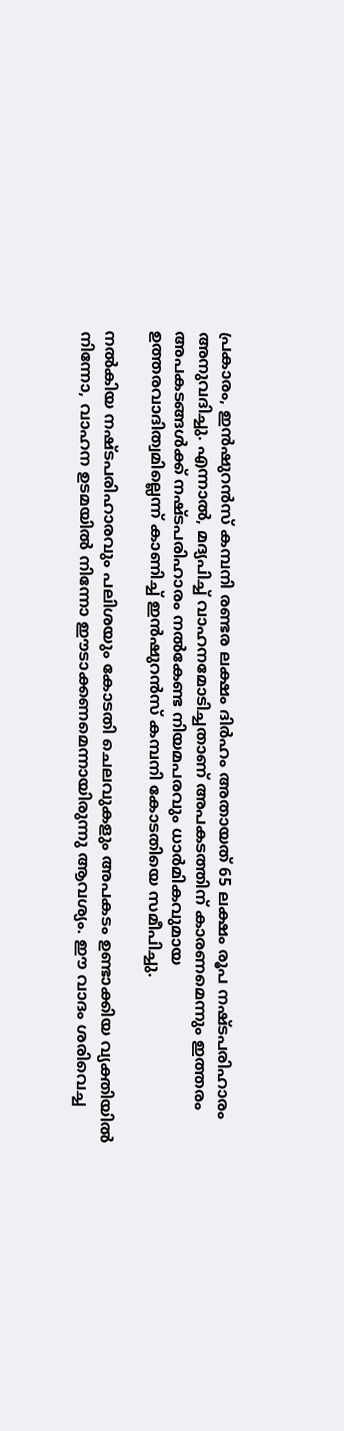പ്രകാരം, ഇൻഷുറൻസ് കമ്പനി രണ്ടര ലക്ഷം ദിർഹം അതായത് 65 ലക്ഷം രൂപ നഷ്ടപരിഹാരം അനുവദിച്ചു. എന്നാൽ, മദ്യപിച്ച് വാഹനമോടിച്ചതാണ് അപകടത്തിന് കാരണമെന്നും ഇത്തരം അപകടങ്ങൾക്ക് നഷ്ടപരിഹാരം നൽകേണ്ട നിയമപരവും ധാർമികവുമായ ഉത്തരവാദിത്വമില്ലെന്ന് കാണിച്ച് ഇൻഷുറൻസ് കമ്പനി കോടതിയെ സമീപിച്ചു.

നൽകിയ നഷ്ടപരിഹാരവും പലിശയും കോടതി ചെലവുകളും അപകടം ഉണ്ടാക്കിയ വ്യക്തിയിൽ നിന്നോ, വാഹന ഉടമയിൽ നിന്നോ ഈടാക്കണമെന്നായിരുന്നു ആവശ്യം. ഈ വാദം ശരിവെച്ച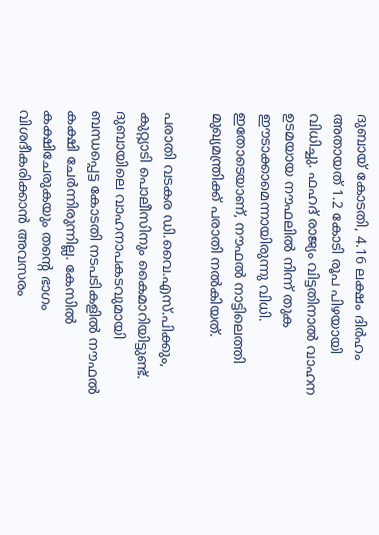ദുബായ് കോടതി, 4.16 ലക്ഷം ദിർഹം അതായത് 1.2 കോടി രൂപ പിഴയായി വിധിച്ചു. ഫഹദ് രാജ്യം വിട്ടതിനാൽ വാഹന ഉടമയായ നൗഫലിൽ നിന്ന് തുക ഈടാക്കാമെന്നായിരുന്നു വിധി. ഇതോടെയാണ്, നൗഫൽ നാട്ടിലെത്തി മുഖ്യമന്ത്രിക്ക് പരാതി നൽകിയത്.

പരാതി വടകര ഡി.വൈ.എസ്.പിക്കും, കുറ്റ്യാടി പൊലീസിനും കൈമാറിയിട്ടുണ്ട്. ദുബായിലെ വാഹനാപകടവുമായി ബന്ധപ്പെട്ട കോടതി നടപടികളില്‍ നൗഫൽ കക്ഷി ചേർന്നിരുന്നില്ല. കേസിൽ കക്ഷിചേരുകയും തന്‍റെ ഭാഗം വിശദീകരിക്കാന്‍ അവസരം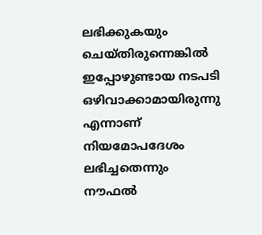ലഭിക്കുകയും ചെയ്തിരുന്നെങ്കില്‍ ഇപ്പോഴുണ്ടായ നടപടി ഒഴിവാക്കാമായിരുന്നു എന്നാണ് നിയമോപദേശം ലഭിച്ചതെന്നും നൗഫൽ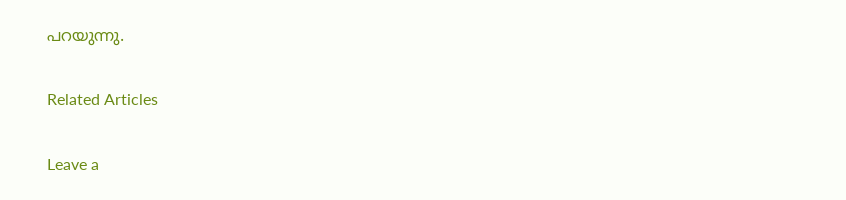പറയുന്നു.

Related Articles

Leave a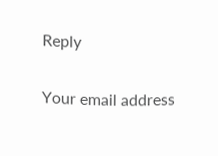Reply

Your email address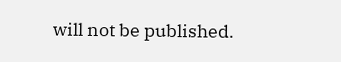will not be published.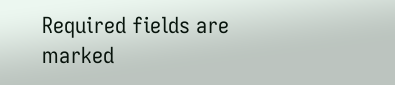Required fields are marked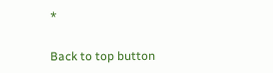*

Back to top button